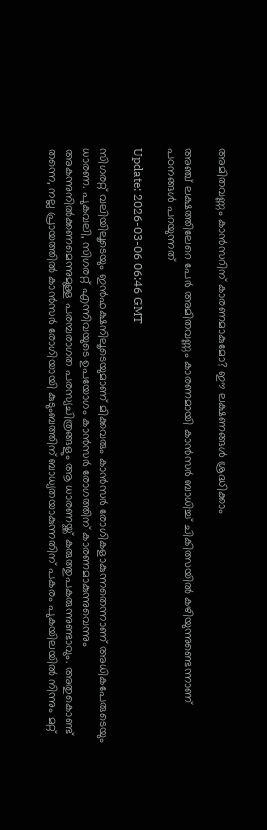അമിതവണ്ണം കാന്‍സറിന് കാരണമാകുമോ? ഈ ലക്ഷണങ്ങൾ ശ്രദ്ധിക്കാം

അഞ്ച് ലക്ഷത്തിലേറെ പേര്‍ അമിതവണ്ണം കാരണമായി കാന്‍സര്‍ ബാധിച്ച് ചികിത്സയില്‍ കഴിയുന്നുണ്ടെന്നാണ് പഠനങ്ങൾ പറയുന്നത്

Update: 2026-03-06 06:46 GMT

സിഗരറ്റ് വലിയിലൂടെയും ഇൻഫക്ഷനിലൂടെയുമാണ് മിക്കവരും കാന്‍സര്‍ രോഗികളാകുന്നതെന്നാണ് അധികപേരുടെയും ധാരണ. പുകവലി, സിഗരറ്റ് എന്നിവയുടെ ഉപയോഗം കാന്‍സര്‍ രോഗത്തിന് കാരണമാകുന്നുവെന്നും അകന്നുനിൽക്കണമെന്നുമുള്ള പരമ്പരാഗത പരസ്യചിത്രങ്ങളും ആ ധാരണയ്ക്ക് കരുത്തുപകരുന്നുണ്ടാവും. അതുകൊണ്ട് തന്നെ, നല്ല പ്രായത്തില്‍ കാന്‍സര്‍ രോഗിയായി കുടുംബത്തിന് ബാധ്യതയാകുന്നതിന് പകരം പുകയിലയില്‍ നിന്നും മറ്റ്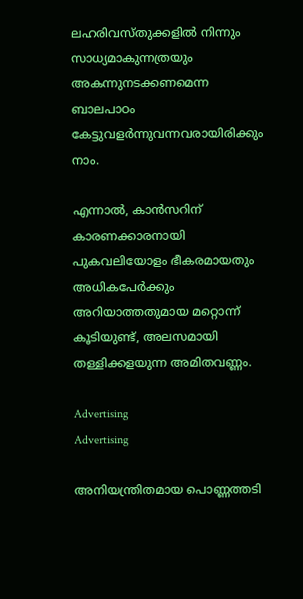ലഹരിവസ്തുക്കളിൽ നിന്നും സാധ്യമാകുന്നത്രയും അകന്നുനടക്കണമെന്ന ബാലപാഠം കേട്ടുവളര്‍ന്നുവന്നവരായിരിക്കും നാം.

എന്നാല്‍, കാന്‍സറിന് കാരണക്കാരനായി പുകവലിയോളം ഭീകരമായതും അധികപേർക്കും അറിയാത്തതുമായ മറ്റൊന്ന് കൂടിയുണ്ട്, അലസമായി തള്ളിക്കളയുന്ന അമിതവണ്ണം.

Advertising
Advertising

അനിയന്ത്രിതമായ പൊണ്ണത്തടി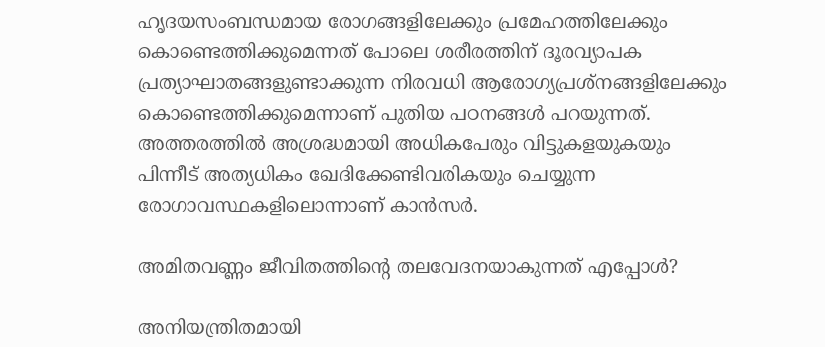ഹൃദയസംബന്ധമായ രോഗങ്ങളിലേക്കും പ്രമേഹത്തിലേക്കും കൊണ്ടെത്തിക്കുമെന്നത് പോലെ ശരീരത്തിന് ദൂരവ്യാപക പ്രത്യാഘാതങ്ങളുണ്ടാക്കുന്ന നിരവധി ആരോഗ്യപ്രശ്‌നങ്ങളിലേക്കും കൊണ്ടെത്തിക്കുമെന്നാണ് പുതിയ പഠനങ്ങള്‍ പറയുന്നത്. അത്തരത്തില്‍ അശ്രദ്ധമായി അധികപേരും വിട്ടുകളയുകയും പിന്നീട് അത്യധികം ഖേദിക്കേണ്ടിവരികയും ചെയ്യുന്ന രോഗാവസ്ഥകളിലൊന്നാണ് കാന്‍സര്‍.

അമിതവണ്ണം ജീവിതത്തിന്‍റെ തലവേദനയാകുന്നത് എപ്പോൾ?

അനിയന്ത്രിതമായി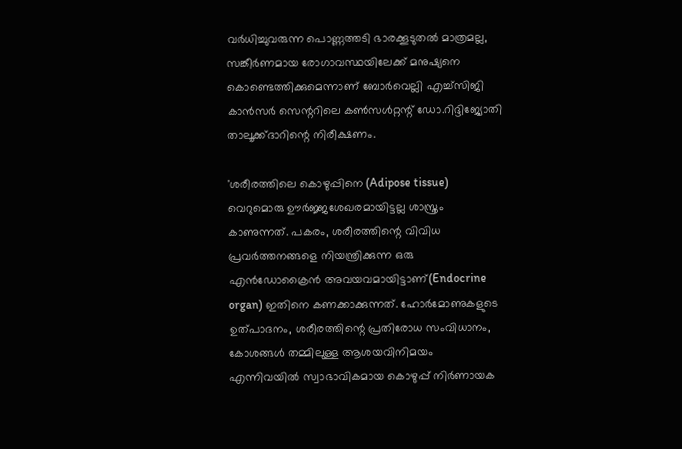വര്‍ധിച്ചുവരുന്ന പൊണ്ണത്തടി ഭാരക്കൂടുതല്‍ മാത്രമല്ല, സങ്കീര്‍ണമായ രോഗാവസ്ഥയിലേക്ക് മനുഷ്യനെ കൊണ്ടെത്തിക്കുമെന്നാണ് ബോര്‍വെല്ലി എച്ച്‌സിജി കാന്‍സര്‍ സെന്ററിലെ കണ്‍സള്‍റ്റന്റ് ഡോ.റിദ്ദിജ്യോതി താലൂക്ക്ദാറിന്റെ നിരീക്ഷണം.

'ശരീരത്തിലെ കൊഴുപ്പിനെ (Adipose tissue) വെറുമൊരു ഊര്‍ജ്ജശേഖരമായിട്ടല്ല ശാസ്ത്രം കാണുന്നത്. പകരം, ശരീരത്തിന്റെ വിവിധ പ്രവര്‍ത്തനങ്ങളെ നിയന്ത്രിക്കുന്ന ഒരു എന്‍ഡോക്രൈന്‍ അവയവമായിട്ടാണ്(Endocrine organ) ഇതിനെ കണക്കാക്കുന്നത്. ഹോര്‍മോണുകളുടെ ഉത്പാദനം, ശരീരത്തിന്റെ പ്രതിരോധ സംവിധാനം, കോശങ്ങള്‍ തമ്മിലുള്ള ആശയവിനിമയം എന്നിവയില്‍ സ്വാഭാവികമായ കൊഴുപ്പ് നിര്‍ണായക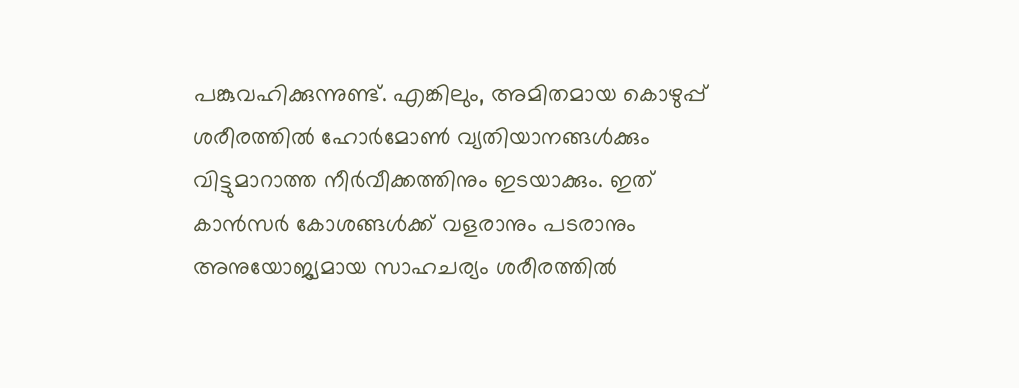പങ്കുവഹിക്കുന്നുണ്ട്. എങ്കിലും, അമിതമായ കൊഴുപ്പ് ശരീരത്തില്‍ ഹോര്‍മോണ്‍ വ്യതിയാനങ്ങള്‍ക്കും വിട്ടുമാറാത്ത നീര്‍വീക്കത്തിനും ഇടയാക്കും. ഇത് കാന്‍സര്‍ കോശങ്ങള്‍ക്ക് വളരാനും പടരാനും അനുയോജ്യമായ സാഹചര്യം ശരീരത്തില്‍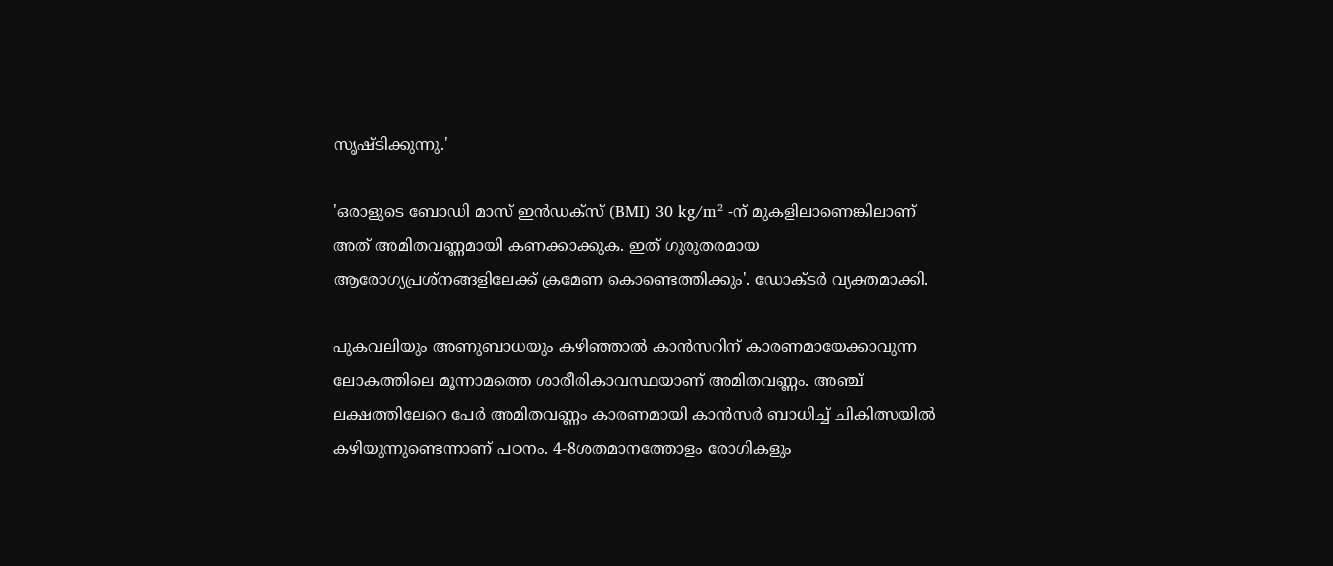സൃഷ്ടിക്കുന്നു.'

'ഒരാളുടെ ബോഡി മാസ് ഇന്‍ഡക്‌സ് (BMI) 30 kg/m² -ന് മുകളിലാണെങ്കിലാണ് അത് അമിതവണ്ണമായി കണക്കാക്കുക. ഇത് ഗുരുതരമായ ആരോഗ്യപ്രശ്‌നങ്ങളിലേക്ക് ക്രമേണ കൊണ്ടെത്തിക്കും'. ഡോക്ടര്‍ വ്യക്തമാക്കി.

പുകവലിയും അണുബാധയും കഴിഞ്ഞാല്‍ കാന്‍സറിന് കാരണമായേക്കാവുന്ന ലോകത്തിലെ മൂന്നാമത്തെ ശാരീരികാവസ്ഥയാണ് അമിതവണ്ണം. അഞ്ച് ലക്ഷത്തിലേറെ പേര്‍ അമിതവണ്ണം കാരണമായി കാന്‍സര്‍ ബാധിച്ച് ചികിത്സയില്‍ കഴിയുന്നുണ്ടെന്നാണ് പഠനം. 4-8ശതമാനത്തോളം രോഗികളും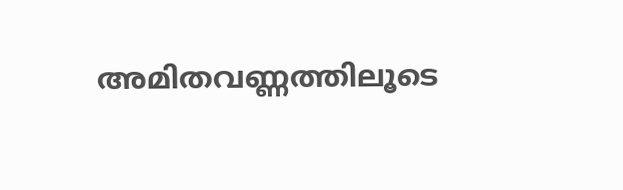അമിതവണ്ണത്തിലൂടെ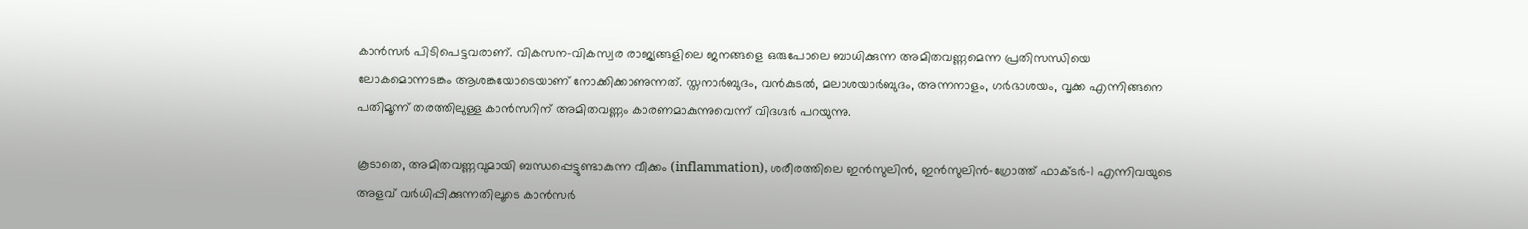കാന്‍സര്‍ പിടിപെട്ടവരാണ്. വികസന-വികസ്വര രാജ്യങ്ങളിലെ ജനങ്ങളെ ഒരുപോലെ ബാധിക്കുന്ന അമിതവണ്ണമെന്ന പ്രതിസന്ധിയെ ലോകമൊന്നടങ്കം ആശങ്കയോടെയാണ് നോക്കിക്കാണുന്നത്. സ്തനാര്‍ബുദം, വന്‍കുടല്‍, മലാശയാര്‍ബുദം, അന്നനാളം, ഗര്‍ഭാശയം, വൃക്ക എന്നിങ്ങനെ പതിമൂന്ന് തരത്തിലുള്ള കാന്‍സറിന് അമിതവണ്ണം കാരണമാകുന്നുവെന്ന് വിദഗ്ദര്‍ പറയുന്നു.

കൂടാതെ, അമിതവണ്ണവുമായി ബന്ധപ്പെട്ടുണ്ടാകുന്ന വീക്കം (inflammation), ശരീരത്തിലെ ഇന്‍സുലിന്‍, ഇന്‍സുലിന്‍-ഗ്രോത്ത് ഫാക്ടര്‍-1 എന്നിവയുടെ അളവ് വര്‍ധിപ്പിക്കുന്നതിലൂടെ കാന്‍സര്‍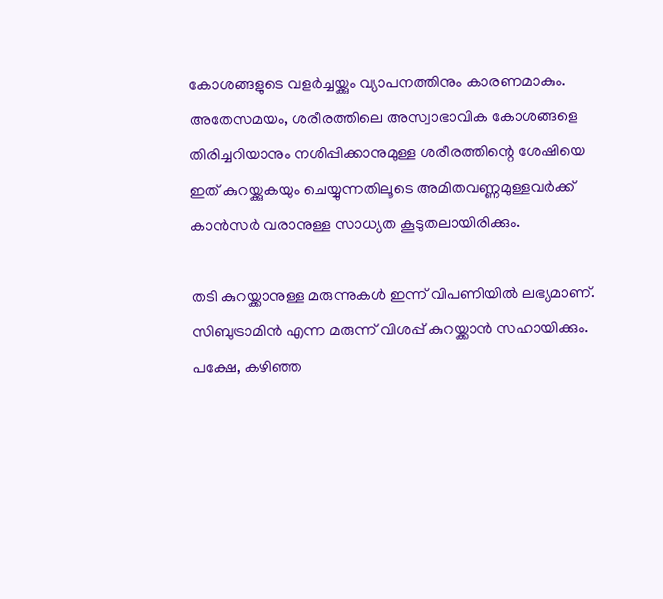കോശങ്ങളുടെ വളര്‍ച്ചയ്ക്കും വ്യാപനത്തിനും കാരണമാകും. അതേസമയം, ശരീരത്തിലെ അസ്വാഭാവിക കോശങ്ങളെ തിരിച്ചറിയാനും നശിപ്പിക്കാനുമുള്ള ശരീരത്തിന്റെ ശേഷിയെ ഇത് കുറയ്ക്കുകയും ചെയ്യുന്നതിലൂടെ അമിതവണ്ണമുള്ളവര്‍ക്ക് കാന്‍സര്‍ വരാനുള്ള സാധ്യത കൂടുതലായിരിക്കും.

തടി കുറയ്ക്കാനുള്ള മരുന്നുകള്‍ ഇന്ന് വിപണിയില്‍ ലഭ്യമാണ്. സിബുട്രാമിന്‍ എന്ന മരുന്ന് വിശപ്പ് കുറയ്ക്കാന്‍ സഹായിക്കും. പക്ഷേ, കഴിഞ്ഞ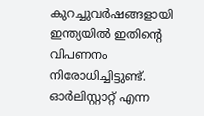കുറച്ചുവര്‍ഷങ്ങളായി ഇന്ത്യയില്‍ ഇതിന്റെ വിപണനം നിരോധിച്ചിട്ടുണ്ട്. ഓര്‍ലിസ്റ്റാറ്റ് എന്ന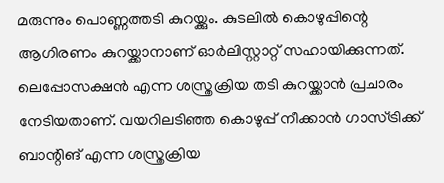മരുന്നും പൊണ്ണത്തടി കുറയ്ക്കും. കുടലില്‍ കൊഴുപ്പിന്റെ ആഗിരണം കുറയ്ക്കാനാണ് ഓര്‍ലിസ്റ്റാറ്റ് സഹായിക്കുന്നത്. ലെപ്പോസക്ഷന്‍ എന്ന ശസ്ത്രക്രിയ തടി കുറയ്ക്കാന്‍ പ്രചാരം നേടിയതാണ്. വയറിലടിഞ്ഞ കൊഴുപ്പ് നീക്കാന്‍ ഗാസ്ട്രിക്ക് ബാന്റിങ് എന്ന ശസ്ത്രക്രിയ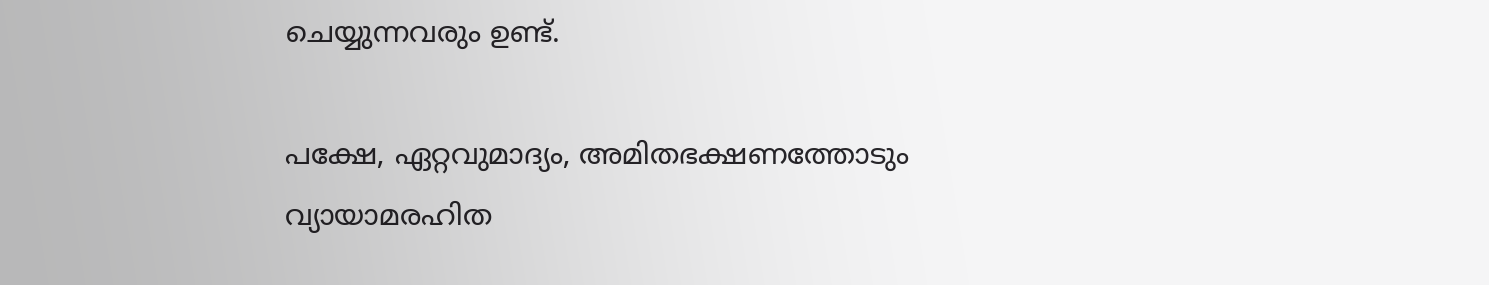ചെയ്യുന്നവരും ഉണ്ട്.

പക്ഷേ, ഏറ്റവുമാദ്യം, അമിതഭക്ഷണത്തോടും വ്യായാമരഹിത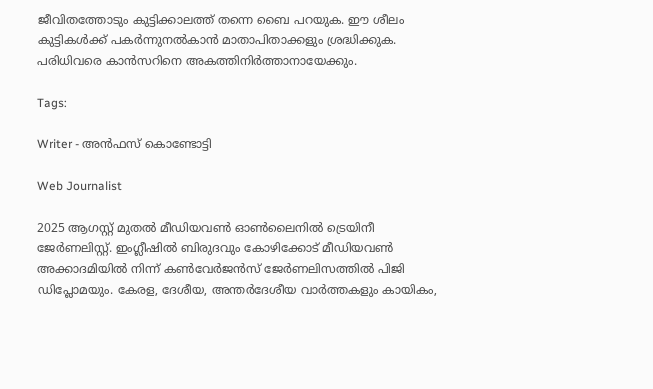ജീവിതത്തോടും കുട്ടിക്കാലത്ത് തന്നെ ബൈ പറയുക. ഈ ശീലം കുട്ടികള്‍ക്ക് പകര്‍ന്നുനല്‍കാന്‍ മാതാപിതാക്കളും ശ്രദ്ധിക്കുക. പരിധിവരെ കാന്‍സറിനെ അകത്തിനിര്‍ത്താനായേക്കും.

Tags:

Writer - അൻഫസ് കൊണ്ടോട്ടി

Web Journalist

2025 ആഗസ്റ്റ് മുതൽ മീഡിയവൺ ഓൺലൈനിൽ ട്രെയിനീ ജേർണലിസ്റ്റ്. ഇംഗ്ലീഷിൽ ബിരുദവും കോഴിക്കോട് മീഡിയവൺ അക്കാദമിയിൽ നിന്ന് കൺവേർജൻസ് ജേർണലിസത്തിൽ പിജി ഡിപ്ലോമയും. കേരള, ദേശീയ, അന്തർദേശീയ വാർത്തകളും കായികം,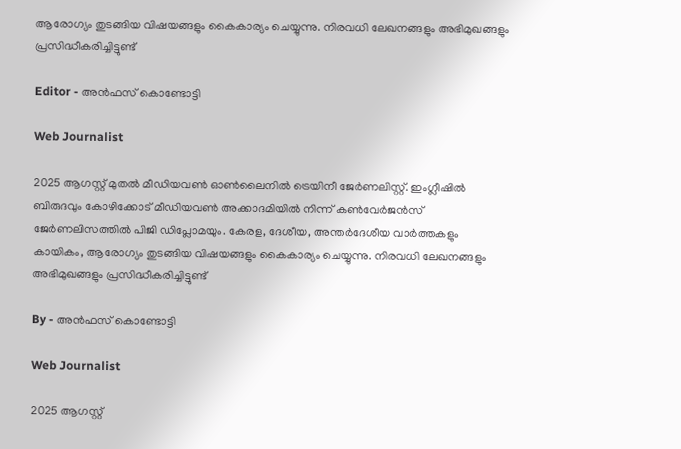ആരോഗ്യം തുടങ്ങിയ വിഷയങ്ങളും കൈകാര്യം ചെയ്യുന്നു. നിരവധി ലേഖനങ്ങളും അഭിമുഖങ്ങളും പ്രസിദ്ധീകരിച്ചിട്ടുണ്ട്

Editor - അൻഫസ് കൊണ്ടോട്ടി

Web Journalist

2025 ആഗസ്റ്റ് മുതൽ മീഡിയവൺ ഓൺലൈനിൽ ട്രെയിനീ ജേർണലിസ്റ്റ്. ഇംഗ്ലീഷിൽ ബിരുദവും കോഴിക്കോട് മീഡിയവൺ അക്കാദമിയിൽ നിന്ന് കൺവേർജൻസ് ജേർണലിസത്തിൽ പിജി ഡിപ്ലോമയും. കേരള, ദേശീയ, അന്തർദേശീയ വാർത്തകളും കായികം, ആരോഗ്യം തുടങ്ങിയ വിഷയങ്ങളും കൈകാര്യം ചെയ്യുന്നു. നിരവധി ലേഖനങ്ങളും അഭിമുഖങ്ങളും പ്രസിദ്ധീകരിച്ചിട്ടുണ്ട്

By - അൻഫസ് കൊണ്ടോട്ടി

Web Journalist

2025 ആഗസ്റ്റ്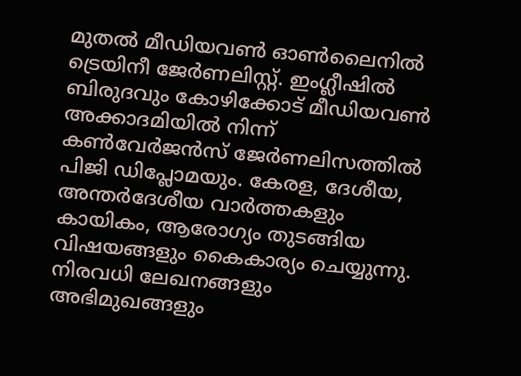മുതൽ മീഡിയവൺ ഓൺലൈനിൽ ട്രെയിനീ ജേർണലിസ്റ്റ്. ഇംഗ്ലീഷിൽ ബിരുദവും കോഴിക്കോട് മീഡിയവൺ അക്കാദമിയിൽ നിന്ന് കൺവേർജൻസ് ജേർണലിസത്തിൽ പിജി ഡിപ്ലോമയും. കേരള, ദേശീയ, അന്തർദേശീയ വാർത്തകളും കായികം, ആരോഗ്യം തുടങ്ങിയ വിഷയങ്ങളും കൈകാര്യം ചെയ്യുന്നു. നിരവധി ലേഖനങ്ങളും അഭിമുഖങ്ങളും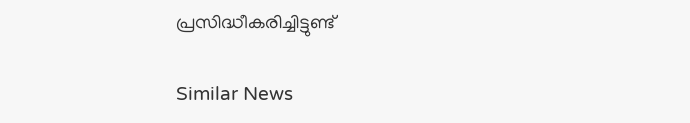പ്രസിദ്ധീകരിച്ചിട്ടുണ്ട്

Similar News